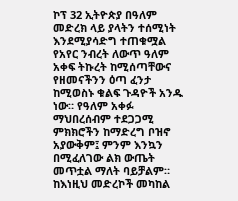ኮፕ 32 ኢትዮጵያ በዓለም መድረክ ላይ ያላትን ተሰሚነት እንደሚያሳድግ ተጠቁሟል
የአየር ንብረት ለውጥ ዓለም አቀፍ ትኩረት ከሚሰጣቸውና የዘመናችንን ዕጣ ፈንታ ከሚወስኑ ቁልፍ ጉዳዮች አንዱ ነው። የዓለም አቀፉ ማህበረሰብም ተደጋጋሚ ምክክሮችን ከማድረግ ቦዝኖ አያውቅም፤ ምንም እንኳን በሚፈለገው ልክ ውጤት መጥቷል ማለት ባይቻልም። ከእነዚህ መድረኮች መካከል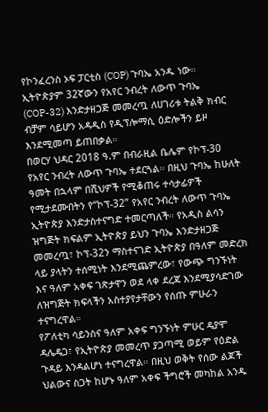የኮንፈረንስ ኦፍ ፓርቲስ (COP) ጉባኤ አንዱ ነው። ኢትዮጵያም 32ኛውን የአየር ንብረት ለውጥ ጉባኤ (COP-32) እንድታዘጋጅ መመረጧ ለሀገሪቱ ትልቅ ክብር ብቻም ሳይሆን አዳዲስ የዲፕሎማሲ ዕድሎችን ይዞ እንደሚመጣ ይጠበቃል።
በወርሃ ህዳር 2018 ዓ.ም በብራዚል ቤሌም የኮፕ-30 የአየር ንብረት ለውጥ ጉባኤ ተደርጓል። በዚህ ጉባኤ ከሁለት ዓመት በኋላም በሺህዎች የሚቆጠሩ ተሳታፊዎች የሚታደሙበትን የ“ኮፕ-32” የአየር ንብረት ለውጥ ጉባኤ ኢትዮጵያ እንድታስተናግድ ተመርጣለች። የአዲስ ልሳን ዝግጅት ክፍልም ኢትዮጵያ ይህን ጉባኤ እንድታዘጋጅ መመረጧ፣ ኮፕ-32ን ማስተናገድ ኢትዮጵያ በዓለም መድረክ ላይ ያላትን ተሰሚነት እንደሚጨምረው፣ የውጭ ግንኙነት እና ዓለም አቀፍ ገጽታዋን ወደ ላቀ ደረጃ እንደሚያሳድገው ለዝግጅት ክፍላችን አስተያየታቸውን የሰጡ ምሁራን ተናግረዋል።
የፖለቲካ ሳይንስና ዓለም አቀፍ ግንኙነት ምሁር ዴያሞ ዳሌዴጋ፣ የኢትዮጵያ መመረጥ ያጋጣሚ ወይም የዕድል ጉዳይ እንዳልሆነ ተናግረዋል። በዚህ ወቅት የሰው ልጆች ህልውና ስጋት ከሆኑ ዓለም አቀፍ ችግሮች መካከል አንዱ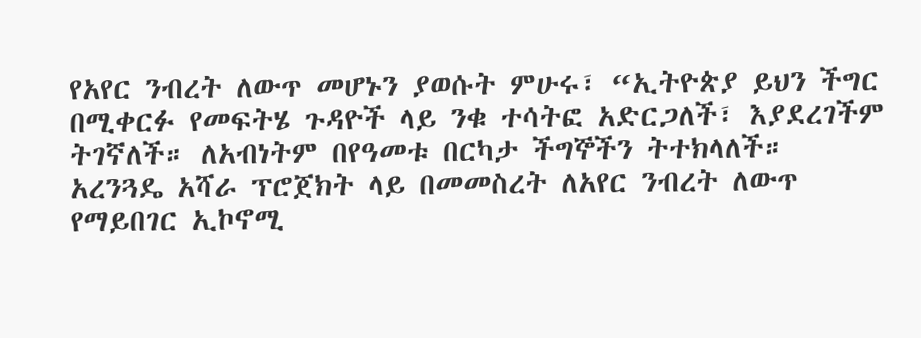የአየር ንብረት ለውጥ መሆኑን ያወሱት ምሁሩ፣ “ኢትዮጵያ ይህን ችግር በሚቀርፉ የመፍትሄ ጉዳዮች ላይ ንቁ ተሳትፎ አድርጋለች፣ እያደረገችም ትገኛለች። ለአብነትም በየዓመቱ በርካታ ችግኞችን ትተክላለች። አረንጓዴ አሻራ ፕሮጀክት ላይ በመመስረት ለአየር ንብረት ለውጥ የማይበገር ኢኮኖሚ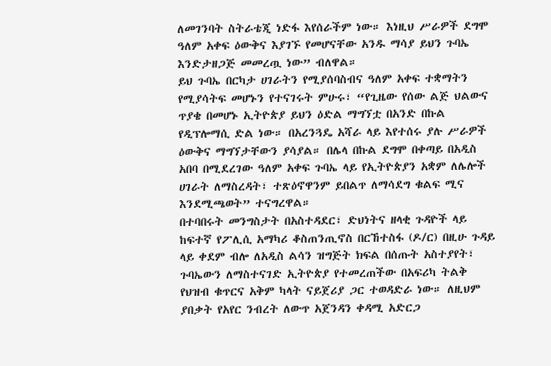ለመገንባት ስትራቴጂ ነድፋ እየሰራችም ነው። እነዚህ ሥራዎች ደግሞ ዓለም አቀፍ ዕውቅና እያገኙ የመሆናቸው አንዱ ማሳያ ይህን ጉባኤ እንድታዘጋጅ መመረጧ ነው” ብለዋል።
ይህ ጉባኤ በርካታ ሀገራትን የሚያሰባስብና ዓለም አቀፍ ተቋማትን የሚያሳትፍ መሆኑን የተናገሩት ምሁሩ፣ “የጊዜው የሰው ልጅ ህልውና ጥያቄ በመሆኑ ኢትዮጵያ ይህን ዕድል ማግኘቷ በአንድ በኩል የዲፕሎማሲ ድል ነው። በአረንጓዴ አሻራ ላይ እየተሰሩ ያሉ ሥራዎች ዕውቅና ማግኘታቸውን ያሳያል። በሌላ በኩል ደግሞ በቀጣይ በአዲስ አበባ በሚደረገው ዓለም አቀፍ ጉባኤ ላይ የኢትዮጵያን አቋም ለሌሎች ሀገራት ለማስረዳት፣ ተጽዕኖዋንም ይበልጥ ለማሳደግ ቁልፍ ሚና እንደሚጫወት” ተናግረዋል።
በተባበሩት መንግስታት በአስተዳደር፣ ድህነትና ዘላቂ ጉዳዮች ላይ ከፍተኛ የፖሊሲ አማካሪ ቆስጠንጢኖስ በርኸተስፋ (ዶ/ር) በዚሁ ጉዳይ ላይ ቀደም ብሎ ለአዲስ ልሳን ዝግጅት ክፍል በሰጡት አስተያየት፣ ጉባኤውን ለማስተናገድ ኢትዮጵያ የተመረጠችው በአፍሪካ ትልቅ የህዝብ ቁጥርና አቅም ካላት ናይጀሪያ ጋር ተወዳድራ ነው። ለዚህም ያበቃት የአየር ንብረት ለውጥ አጀንዳን ቀዳሚ አድርጋ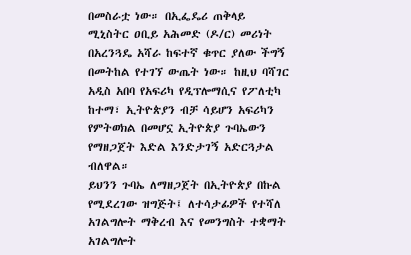በመስራቷ ነው። በኢፌዴሪ ጠቅላይ ሚኒስትር ዐቢይ አሕመድ (ዶ/ር) መሪነት በአረንጓዴ አሻራ ከፍተኛ ቁጥር ያለው ችግኝ በመትከል የተገኘ ውጤት ነው። ከዚህ ባሻገር አዲስ አበባ የአፍሪካ የዲፕሎማሲና የፖለቲካ ከተማ፣ ኢትዮጵያን ብቻ ሳይሆን አፍሪካን የምትወክል በመሆኗ ኢትዮጵያ ጉባኤውን የማዘጋጀት እድል እንድታገኝ አድርጓታል ብለዋል።
ይህንን ጉባኤ ለማዘጋጀት በኢትዮጵያ በኩል የሚደረገው ዝግጅት፤ ለተሳታፊዎች የተሻለ አገልግሎት ማቅረብ እና የመንግስት ተቋማት አገልግሎት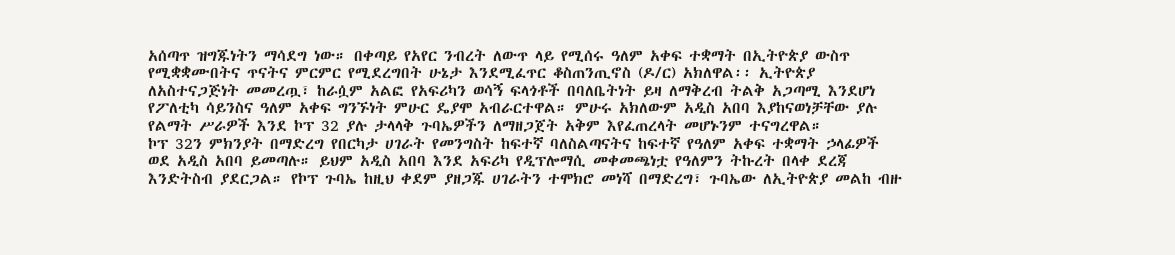አሰጣጥ ዝግጁነትን ማሳደግ ነው። በቀጣይ የአየር ንብረት ለውጥ ላይ የሚሰሩ ዓለም አቀፍ ተቋማት በኢትዮጵያ ውስጥ የሚቋቋሙበትና ጥናትና ምርምር የሚደረግበት ሁኔታ እንደሚፈጥር ቆስጠንጢኖስ (ዶ/ር) አክለዋል፡፡ ኢትዮጵያ ለአስተናጋጅነት መመረጧ፣ ከራሷም አልፎ የአፍሪካን ወሳኝ ፍላጎቶች በባለቤትነት ይዛ ለማቅረብ ትልቅ አጋጣሚ እንደሆነ የፖለቲካ ሳይንስና ዓለም አቀፍ ግንኙነት ምሁር ዴያሞ አብራርተዋል። ምሁሩ አክለውም አዲስ አበባ እያከናወነቻቸው ያሉ የልማት ሥራዎች እንደ ኮፕ 32 ያሉ ታላላቅ ጉባኤዎችን ለማዘጋጀት አቅም እየፈጠረላት መሆኑንም ተናግረዋል።
ኮፕ 32ን ምክንያት በማድረግ የበርካታ ሀገራት የመንግስት ከፍተኛ ባለስልጣናትና ከፍተኛ የዓለም አቀፍ ተቋማት ኃላፊዎች ወደ አዲስ አበባ ይመጣሉ። ይህም አዲስ አበባ እንደ አፍሪካ የዲፕሎማሲ መቀመጫነቷ የዓለምን ትኩረት በላቀ ደረጃ እንድትስብ ያደርጋል። የኮፕ ጉባኤ ከዚህ ቀደም ያዘጋጁ ሀገራትን ተሞክሮ መነሻ በማድረግ፣ ጉባኤው ለኢትዮጵያ መልከ ብዙ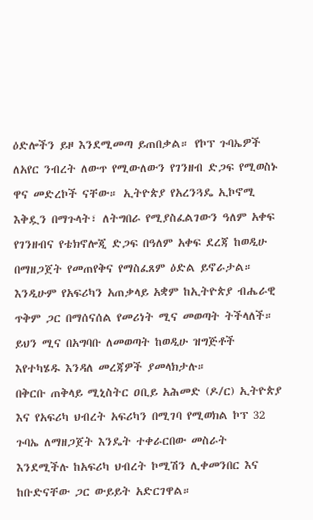ዕድሎችን ይዞ እንደሚመጣ ይጠበቃል። የኮፕ ጉባኤዎች ለአየር ንብረት ለውጥ የሚውለውን የገንዘብ ድጋፍ የሚወስኑ ዋና መድረኮች ናቸው። ኢትዮጵያ የአረንጓዴ ኢኮኖሚ እቅዷን በማጉላት፣ ለትግበራ የሚያስፈልገውን ዓለም አቀፍ የገንዘብና የቴክኖሎጂ ድጋፍ በዓለም አቀፍ ደረጃ ከወዲሁ በማዘጋጀት የመጠየቅና የማስፈጸም ዕድል ይኖራታል። እንዲሁም የአፍሪካን አጠቃላይ አቋም ከኢትዮጵያ ብሔራዊ ጥቅም ጋር በማሰናሰል የመሪነት ሚና መወጣት ትችላለች። ይህን ሚና በአግባቡ ለመወጣት ከወዲሁ ዝግጅቶች እየተካሄዱ እንዳለ መረጃዎች ያመላክታሉ።
በቅርቡ ጠቅላይ ሚኒስትር ዐቢይ አሕመድ (ዶ/ር) ኢትዮጵያ እና የአፍሪካ ህብረት አፍሪካን በሚገባ የሚወክል ኮፕ 32 ጉባኤ ለማዘጋጀት እንዴት ተቀራርበው መስራት እንደሚችሉ ከአፍሪካ ህብረት ኮሚሽን ሊቀመንበር እና ከቡድናቸው ጋር ውይይት አድርገዋል።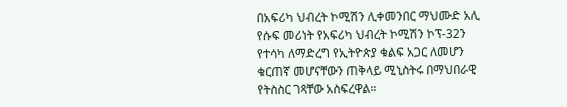በአፍሪካ ህብረት ኮሚሽን ሊቀመንበር ማህሙድ አሊ የሱፍ መሪነት የአፍሪካ ህብረት ኮሚሽን ኮፕ-32ን የተሳካ ለማድረግ የኢትዮጵያ ቁልፍ አጋር ለመሆን ቁርጠኛ መሆናቸውን ጠቅላይ ሚኒስትሩ በማህበራዊ የትስስር ገጻቸው አስፍረዋል።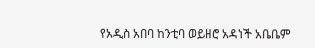የአዲስ አበባ ከንቲባ ወይዘሮ አዳነች አቤቤም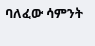ባለፈው ሳምንት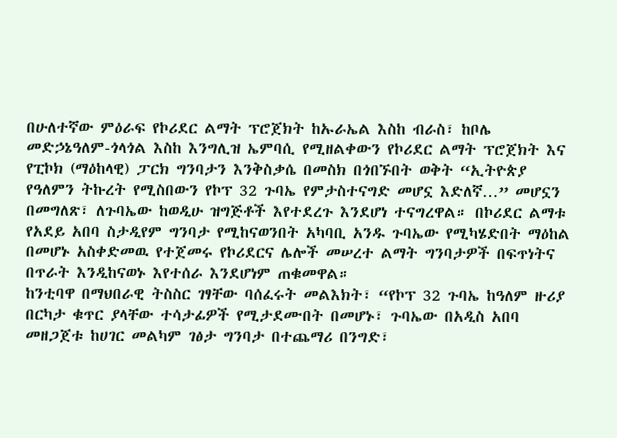በሁለተኛው ምዕራፍ የኮሪደር ልማት ፕሮጀክት ከኡራኤል እስከ ብራስ፣ ከቦሌ መድኃኔዓለም-ጎላጎል እስከ እንግሊዝ ኤምባሲ የሚዘልቀውን የኮሪደር ልማት ፕሮጀክት እና የፒኮክ (ማዕከላዊ) ፓርክ ግንባታን እንቅስቃሴ በመስክ በጎበኙበት ወቅት “ኢትዮጵያ የዓለምን ትኩረት የሚስበውን የኮፕ 32 ጉባኤ የምታስተናግድ መሆኗ እድለኛ…” መሆኗን በመግለጽ፣ ለጉባኤው ከወዲሁ ዝግጅቶች እየተደረጉ እንደሆነ ተናግረዋል። በኮሪደር ልማቱ የአደይ አበባ ስታዲየም ግንባታ የሚከናወንበት አካባቢ አንዱ ጉባኤው የሚካሄድበት ማዕከል በመሆኑ አስቀድመዉ የተጀመሩ የኮሪደርና ሌሎች መሠረተ ልማት ግንባታዎች በፍጥነትና በጥራት እንዲከናወኑ እየተሰራ እንደሆነም ጠቁመዋል።
ከንቲባዋ በማህበራዊ ትስስር ገፃቸው ባሰፈሩት መልእክት፣ “የኮፕ 32 ጉባኤ ከዓለም ዙሪያ በርካታ ቁጥር ያላቸው ተሳታፊዎች የሚታደሙበት በመሆኑ፣ ጉባኤው በአዲስ አበባ መዘጋጀቱ ከሀገር መልካም ገፅታ ግንባታ በተጨማሪ በንግድ፣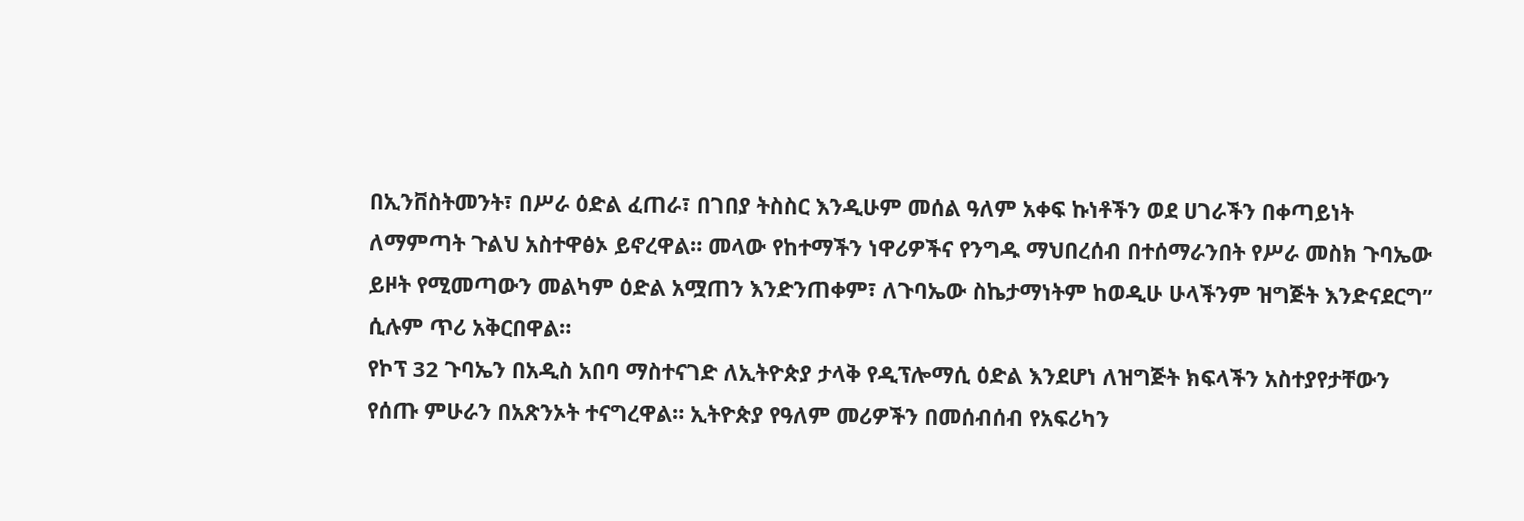በኢንቨስትመንት፣ በሥራ ዕድል ፈጠራ፣ በገበያ ትስስር እንዲሁም መሰል ዓለም አቀፍ ኩነቶችን ወደ ሀገራችን በቀጣይነት ለማምጣት ጉልህ አስተዋፅኦ ይኖረዋል። መላው የከተማችን ነዋሪዎችና የንግዱ ማህበረሰብ በተሰማራንበት የሥራ መስክ ጉባኤው ይዞት የሚመጣውን መልካም ዕድል አሟጠን እንድንጠቀም፣ ለጉባኤው ስኬታማነትም ከወዲሁ ሁላችንም ዝግጅት እንድናደርግ” ሲሉም ጥሪ አቅርበዋል።
የኮፕ 32 ጉባኤን በአዲስ አበባ ማስተናገድ ለኢትዮጵያ ታላቅ የዲፕሎማሲ ዕድል እንደሆነ ለዝግጅት ክፍላችን አስተያየታቸውን የሰጡ ምሁራን በአጽንኦት ተናግረዋል። ኢትዮጵያ የዓለም መሪዎችን በመሰብሰብ የአፍሪካን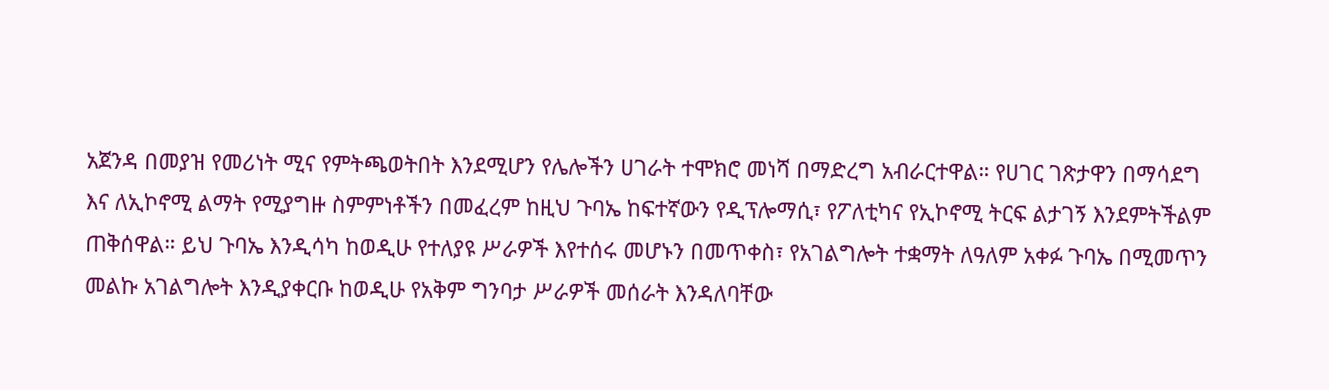አጀንዳ በመያዝ የመሪነት ሚና የምትጫወትበት እንደሚሆን የሌሎችን ሀገራት ተሞክሮ መነሻ በማድረግ አብራርተዋል። የሀገር ገጽታዋን በማሳደግ እና ለኢኮኖሚ ልማት የሚያግዙ ስምምነቶችን በመፈረም ከዚህ ጉባኤ ከፍተኛውን የዲፕሎማሲ፣ የፖለቲካና የኢኮኖሚ ትርፍ ልታገኝ እንደምትችልም ጠቅሰዋል። ይህ ጉባኤ እንዲሳካ ከወዲሁ የተለያዩ ሥራዎች እየተሰሩ መሆኑን በመጥቀስ፣ የአገልግሎት ተቋማት ለዓለም አቀፉ ጉባኤ በሚመጥን መልኩ አገልግሎት እንዲያቀርቡ ከወዲሁ የአቅም ግንባታ ሥራዎች መሰራት እንዳለባቸው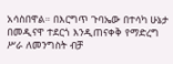አሳስበዋል። በእርግጥ ጉባኤው በተሳካ ሁኔታ በመዲናዋ ተደርጎ እንዲጠናቀቅ የማድረግ ሥራ ለመንግስት ብቻ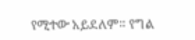የሚተው አይደለም። የግል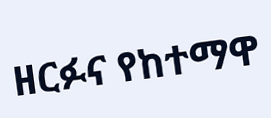ዘርፉና የከተማዋ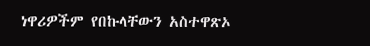ነዋሪዎችም የበኩላቸውን አስተዋጽኦ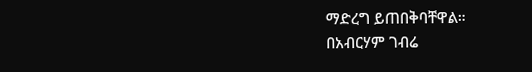ማድረግ ይጠበቅባቸዋል።
በአብርሃም ገብሬ